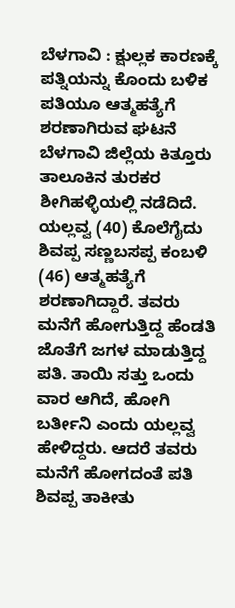ಬೆಳಗಾವಿ : ಕ್ಷುಲ್ಲಕ ಕಾರಣಕ್ಕೆ ಪತ್ನಿಯನ್ನು ಕೊಂದು ಬಳಿಕ ಪತಿಯೂ ಆತ್ಮಹತ್ಯೆಗೆ ಶರಣಾಗಿರುವ ಘಟನೆ ಬೆಳಗಾವಿ ಜಿಲ್ಲೆಯ ಕಿತ್ತೂರು ತಾಲೂಕಿನ ತುರಕರ ಶೀಗಿಹಳ್ಳಿಯಲ್ಲಿ ನಡೆದಿದೆ.
ಯಲ್ಲವ್ವ (40) ಕೊಲೆಗೈದು ಶಿವಪ್ಪ ಸಣ್ಣಬಸಪ್ಪ ಕಂಬಳಿ (46) ಆತ್ಮಹತ್ಯೆಗೆ ಶರಣಾಗಿದ್ದಾರೆ. ತವರು ಮನೆಗೆ ಹೋಗುತ್ತಿದ್ದ ಹೆಂಡತಿ ಜೊತೆಗೆ ಜಗಳ ಮಾಡುತ್ತಿದ್ದ ಪತಿ. ತಾಯಿ ಸತ್ತು ಒಂದು ವಾರ ಆಗಿದೆ, ಹೋಗಿ ಬರ್ತೀನಿ ಎಂದು ಯಲ್ಲವ್ವ ಹೇಳಿದ್ದರು. ಆದರೆ ತವರು ಮನೆಗೆ ಹೋಗದಂತೆ ಪತಿ ಶಿವಪ್ಪ ತಾಕೀತು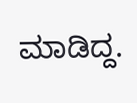ಮಾಡಿದ್ದ.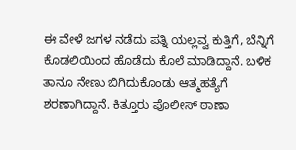ಈ ವೇಳೆ ಜಗಳ ನಡೆದು ಪತ್ನಿ ಯಲ್ಲವ್ವ ಕುತ್ತಿಗೆ, ಬೆನ್ನಿಗೆ ಕೊಡಲಿಯಿಂದ ಹೊಡೆದು ಕೊಲೆ ಮಾಡಿದ್ದಾನೆ. ಬಳಿಕ ತಾನೂ ನೇಣು ಬಿಗಿದುಕೊಂಡು ಆತ್ಮಹತ್ಯೆಗೆ ಶರಣಾಗಿದ್ದಾನೆ. ಕಿತ್ತೂರು ಪೊಲೀಸ್ ಠಾಣಾ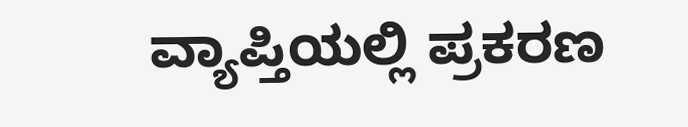ವ್ಯಾಪ್ತಿಯಲ್ಲಿ ಪ್ರಕರಣ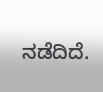ನಡೆದಿದೆ.